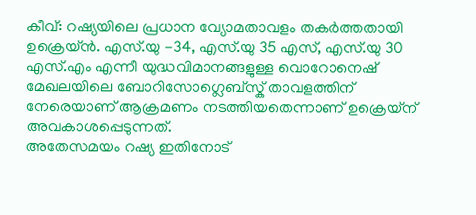കീവ്: റഷ്യയിലെ പ്രധാന വ്യോമതാവളം തകർത്തതായി ഉക്രെയ്ൻ. എസ്.യു -34, എസ്.യു 35 എസ്, എസ്.യു 30 എസ്.എം എന്നീ യുദ്ധവിമാനങ്ങളുള്ള വൊറോനെഷ് മേഖലയിലെ ബോറിസോഗ്ലെബ്സ്ക് താവളത്തിന് നേരെയാണ് ആക്രമണം നടത്തിയതെന്നാണ് ഉക്രെയ്ന് അവകാശപ്പെടുന്നത്.
അതേസമയം റഷ്യ ഇതിനോട്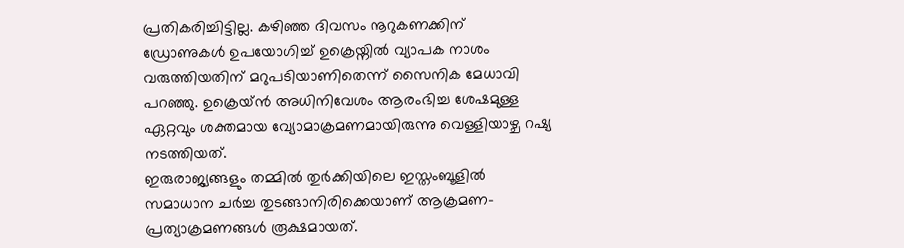പ്രതികരിച്ചിട്ടില്ല. കഴിഞ്ഞ ദിവസം നൂറുകണക്കിന് ഡ്രോണുകൾ ഉപയോഗിച്ച് ഉക്രെയ്നിൽ വ്യാപക നാശം വരുത്തിയതിന് മറുപടിയാണിതെന്ന് സൈനിക മേധാവി പറഞ്ഞു. ഉക്രെയ്ൻ അധിനിവേശം ആരംഭിച്ച ശേഷമുള്ള ഏറ്റവും ശക്തമായ വ്യോമാക്രമണമായിരുന്നു വെള്ളിയാഴ്ച റഷ്യ നടത്തിയത്.
ഇരുരാജ്യങ്ങളും തമ്മിൽ തുർക്കിയിലെ ഇസ്തംബൂളിൽ സമാധാന ചർച്ച തുടങ്ങാനിരിക്കെയാണ് ആക്രമണ-പ്രത്യാക്രമണങ്ങൾ രൂക്ഷമായത്.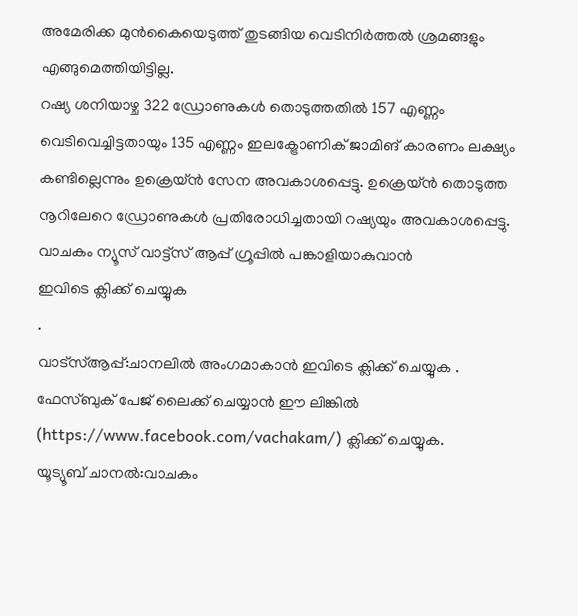അമേരിക്ക മുൻകൈയെടുത്ത് തുടങ്ങിയ വെടിനിർത്തൽ ശ്രമങ്ങളും എങ്ങുമെത്തിയിട്ടില്ല.
റഷ്യ ശനിയാഴ്ച 322 ഡ്രോണുകൾ തൊടുത്തതിൽ 157 എണ്ണം വെടിവെച്ചിട്ടതായും 135 എണ്ണം ഇലക്ട്രോണിക് ജാമിങ് കാരണം ലക്ഷ്യം കണ്ടില്ലെന്നും ഉക്രെയ്ൻ സേന അവകാശപ്പെട്ടു. ഉക്രെയ്ൻ തൊടുത്ത നൂറിലേറെ ഡ്രോണുകൾ പ്രതിരോധിച്ചതായി റഷ്യയും അവകാശപ്പെട്ടു.
വാചകം ന്യൂസ് വാട്ട്സ് ആപ്പ് ഗ്രൂപ്പിൽ പങ്കാളിയാകുവാൻ
ഇവിടെ ക്ലിക്ക് ചെയ്യുക
.
വാട്സ്ആപ്പ്:ചാനലിൽ അംഗമാകാൻ ഇവിടെ ക്ലിക്ക് ചെയ്യുക .
ഫേസ്ബുക് പേജ് ലൈക്ക് ചെയ്യാൻ ഈ ലിങ്കിൽ (https://www.facebook.com/vachakam/) ക്ലിക്ക് ചെയ്യുക.
യൂട്യൂബ് ചാനൽ:വാചകം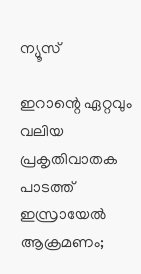ന്യൂസ്

ഇറാന്റെ ഏറ്റവും വലിയ പ്രകൃതിവാതക പാടത്ത് ഇസ്രായേൽ ആക്രമണം;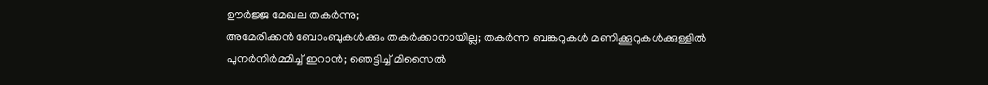ഊർജ്ജ മേഖല തകർന്നു;
അമേരിക്കൻ ബോംബുകൾക്കും തകർക്കാനായില്ല; തകർന്ന ബങ്കറുകൾ മണിക്കൂറുകൾക്കുള്ളിൽ പുനർനിർമ്മിച്ച് ഇറാൻ; ഞെട്ടിച്ച് മിസൈൽ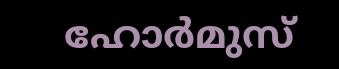ഹോർമുസ്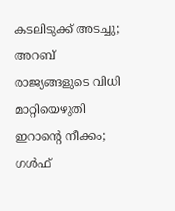കടലിടുക്ക് അടച്ചു; അറബ് രാജ്യങ്ങളുടെ വിധി മാറ്റിയെഴുതി ഇറാന്റെ നീക്കം; ഗൾഫ്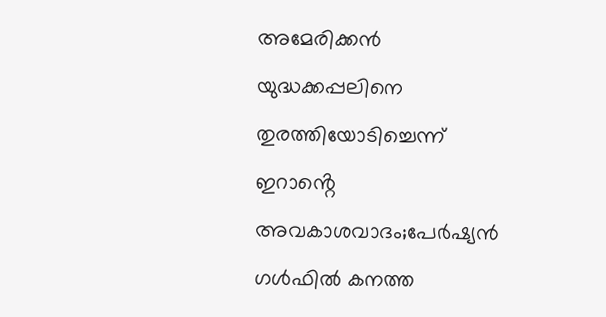അമേരിക്കൻ യുദ്ധക്കപ്പലിനെ തുരത്തിയോടിച്ചെന്ന് ഇറാൻ്റെ അവകാശവാദം;പേർഷ്യൻ ഗൾഫിൽ കനത്ത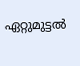ഏറ്റുമുട്ടൽ